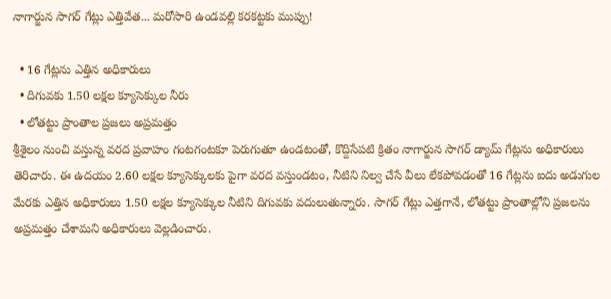నాగార్జున సాగర్ గేట్లు ఎత్తివేత... మరోసారి ఉండవల్లి కరకట్టకు ముప్పు!

  • 16 గేట్లను ఎత్తిన అధికారులు
  • దిగువకు 1.50 లక్షల క్యూసెక్కుల నీరు
  • లోతట్టు ప్రాంతాల ప్రజలు అప్రమత్తం
శ్రీశైలం నుంచి వస్తున్న వరద ప్రవాహం గంటగంటకూ పెరుగుతూ ఉండటంతో, కొద్దిసేపటి క్రితం నాగార్జున సాగర్ డ్యామ్ గేట్లను అధికారులు తెరిచారు. ఈ ఉదయం 2.60 లక్షల క్యూసెక్కులకు పైగా వరద వస్తుండటం, నీటిని నిల్వ చేసే వీలు లేకపోవడంతో 16 గేట్లను ఐదు అడుగుల మేరకు ఎత్తిన అధికారులు 1.50 లక్షల క్యూసెక్కుల నీటిని దిగువకు వదులుతున్నారు. సాగర్ గేట్లు ఎత్తగానే, లోతట్టు ప్రాంతాల్లోని ప్రజలను అప్రమత్తం చేశామని అధికారులు వెల్లడించారు.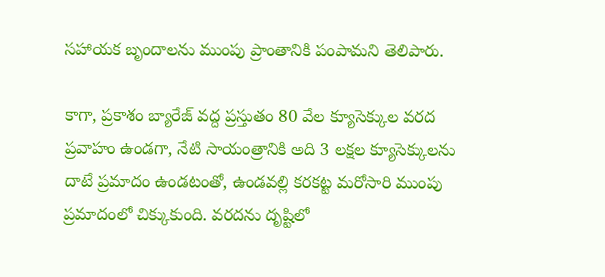సహాయక బృందాలను ముంపు ప్రాంతానికి పంపామని తెలిపారు.

కాగా, ప్రకాశం బ్యారేజ్ వద్ద ప్రస్తుతం 80 వేల క్యూసెక్కుల వరద ప్రవాహం ఉండగా, నేటి సాయంత్రానికి అది 3 లక్షల క్యూసెక్కులను దాటే ప్రమాదం ఉండటంతో, ఉండవల్లి కరకట్ట మరోసారి ముంపు ప్రమాదంలో చిక్కుకుంది. వరదను దృష్టిలో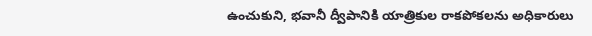ఉంచుకుని, భవానీ ద్వీపానికి యాత్రికుల రాకపోకలను అధికారులు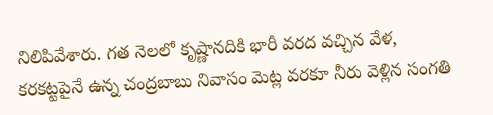నిలిపివేశారు. గత నెలలో కృష్ణానదికి భారీ వరద వచ్చిన వేళ, కరకట్టపైనే ఉన్న చంద్రబాబు నివాసం మెట్ల వరకూ నీరు వెళ్లిన సంగతి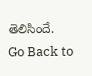తెలిసిందే.
Go Back to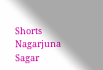Shorts
Nagarjuna Sagar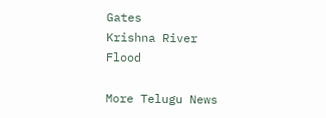Gates
Krishna River
Flood

More Telugu News